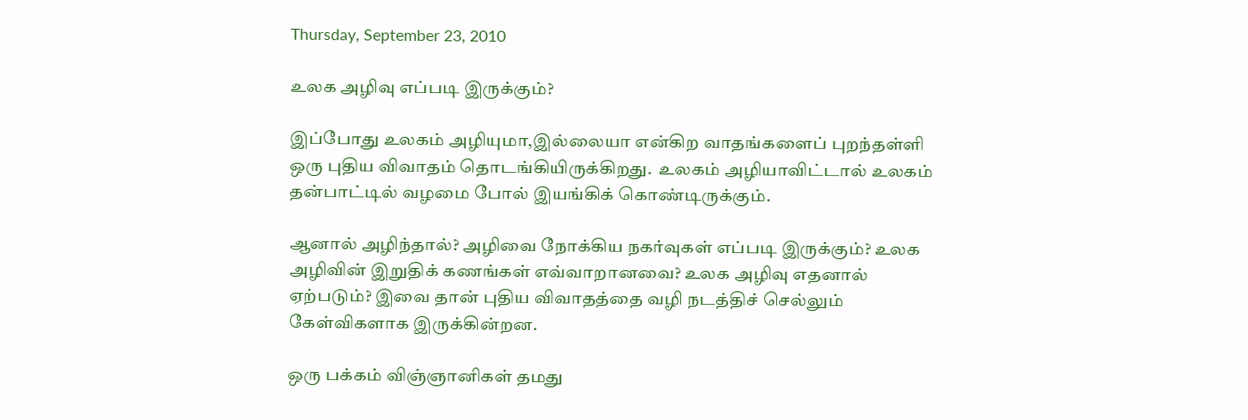Thursday, September 23, 2010

உலக அழிவு எப்படி இருக்கும்?

இப்போது உலகம் அழியுமா,இல்லையா என்கிற வாதங்களைப் புறந்தள்ளி ஒரு புதிய விவாதம் தொடங்கியிருக்கிறது.  உலகம் அழியாவிட்டால் உலகம் தன்பாட்டில் வழமை போல் இயங்கிக் கொண்டிருக்கும்.

ஆனால் அழிந்தால்? அழிவை நோக்கிய நகர்வுகள் எப்படி இருக்கும்? உலக அழிவின் இறுதிக் கணங்கள் எவ்வாறானவை? உலக அழிவு எதனால் ஏற்படும்? இவை தான் புதிய விவாதத்தை வழி நடத்திச் செல்லும் கேள்விகளாக இருக்கின்றன.

ஒரு பக்கம் விஞ்ஞானிகள் தமது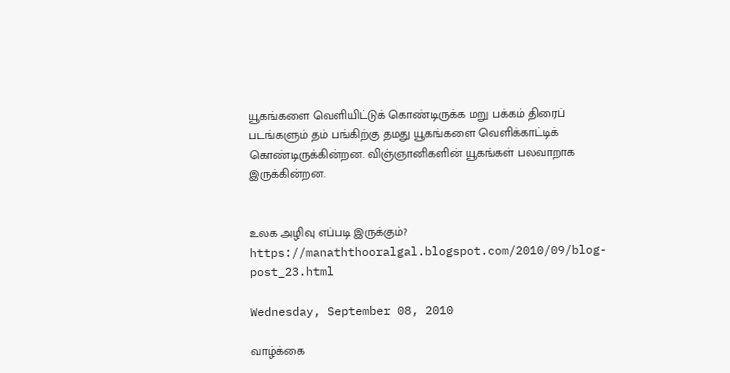யூகங்களை வெளியிட்டுக் கொண்டிருக்க மறு பக்கம் திரைப் படங்களும் தம் பங்கிற்கு தமது யூகங்களை வெளிக்காட்டிக் கொண்டிருக்கின்றன. விஞ்ஞானிகளின் யூகங்கள் பலவாறாக இருக்கின்றன.


உலக அழிவு எப்படி இருக்கும்?
https://manaththooralgal.blogspot.com/2010/09/blog-post_23.html

Wednesday, September 08, 2010

வாழ்க்கை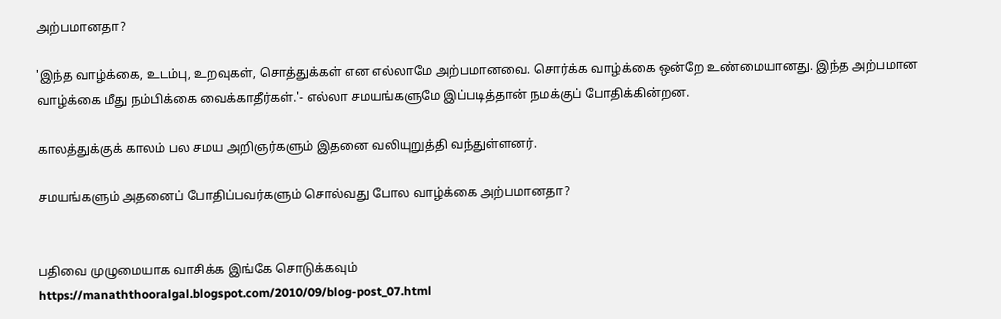அற்பமானதா?

'இந்த வாழ்க்கை, உடம்பு, உறவுகள், சொத்துக்கள் என எல்லாமே அற்பமானவை. சொர்க்க வாழ்க்கை ஒன்றே உண்மையானது. இந்த அற்பமான வாழ்க்கை மீது நம்பிக்கை வைக்காதீர்கள்.'- எல்லா சமயங்களுமே இப்படித்தான் நமக்குப் போதிக்கின்றன.

காலத்துக்குக் காலம் பல சமய அறிஞர்களும் இதனை வலியுறுத்தி வந்துள்ளனர்.

சமயங்களும் அதனைப் போதிப்பவர்களும் சொல்வது போல வாழ்க்கை அற்பமானதா?


பதிவை முழுமையாக வாசிக்க இங்கே சொடுக்கவும்
https://manaththooralgal.blogspot.com/2010/09/blog-post_07.html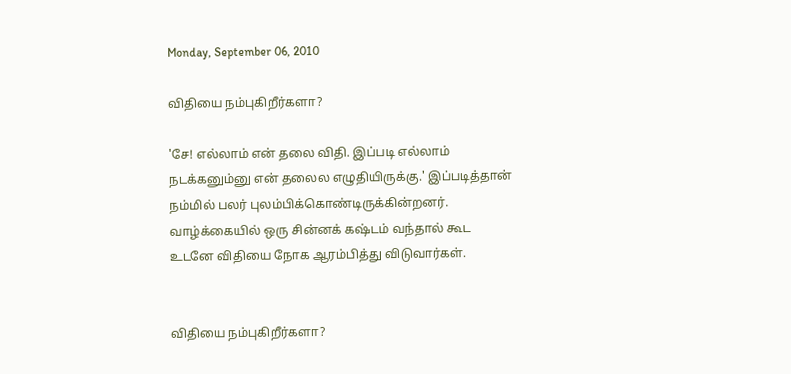Monday, September 06, 2010

விதியை நம்புகிறீர்களா?

'சே! எல்லாம் என் தலை விதி. இப்படி எல்லாம் நடக்கனும்னு என் தலைல எழுதியிருக்கு.' இப்படித்தான் நம்மில் பலர் புலம்பிக்கொண்டிருக்கின்றனர். வாழ்க்கையில் ஒரு சின்னக் கஷ்டம் வந்தால் கூட உடனே விதியை நோக ஆரம்பித்து விடுவார்கள்.


விதியை நம்புகிறீர்களா?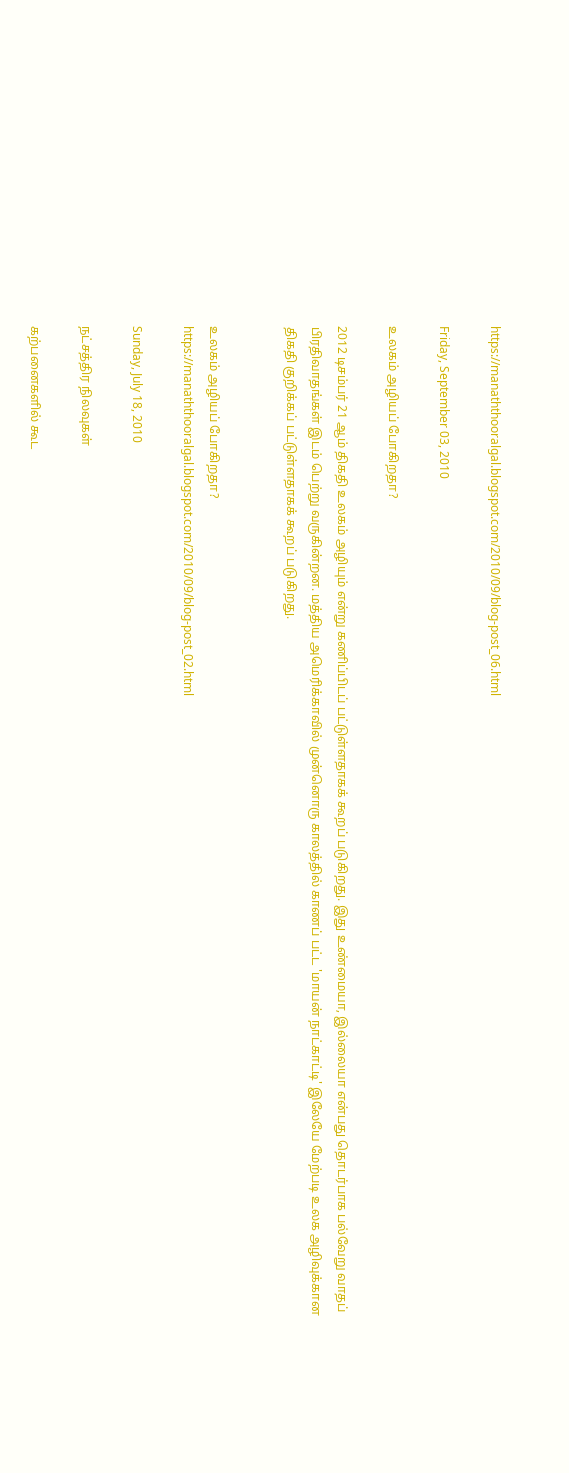https://manaththooralgal.blogspot.com/2010/09/blog-post_06.html

Friday, September 03, 2010

உலகம் அழியப் போகிறதா?

2012 டிசம்பர் 21 ஆம் திகதி உலகம் அழியும் என்று கணிப்பிடப் பட்டுள்ளதாகக் கூறப் படுகிறது. இது உண்மையா, இல்லையா என்பது தொடர்பாக பல்வேறு வாதப் பிரதிவாதங்கள் இடம் பெற்று வருகின்றன. மத்திய அமெரிக்காவில் முன்னொரு காலத்தில் காணப் பட்ட 'மாயன் நாட்காட்டி' இலேயே மேற்படி உலக அழிவுக்கான திகதி குறிக்கப் பட்டுள்ளதாகக் கூறப் படுகிறது.


உலகம் அழியப் போகிறதா?
https://manaththooralgal.blogspot.com/2010/09/blog-post_02.html

Sunday, July 18, 2010

நட்சத்திர நிலவுகள்

கற்பனைகளில் கூட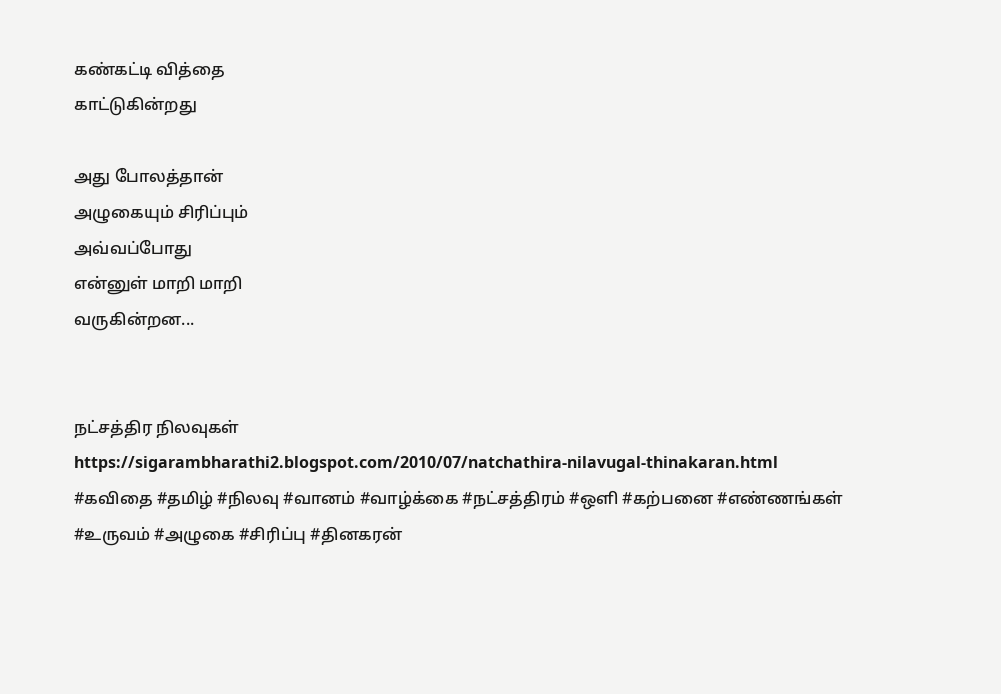கண்கட்டி வித்தை
காட்டுகின்றது

அது போலத்தான்
அழுகையும் சிரிப்பும்
அவ்வப்போது
என்னுள் மாறி மாறி
வருகின்றன...


நட்சத்திர நிலவுகள்
https://sigarambharathi2.blogspot.com/2010/07/natchathira-nilavugal-thinakaran.html
#கவிதை #தமிழ் #நிலவு #வானம் #வாழ்க்கை #நட்சத்திரம் #ஒளி #கற்பனை #எண்ணங்கள் #உருவம் #அழுகை #சிரிப்பு #தினகரன்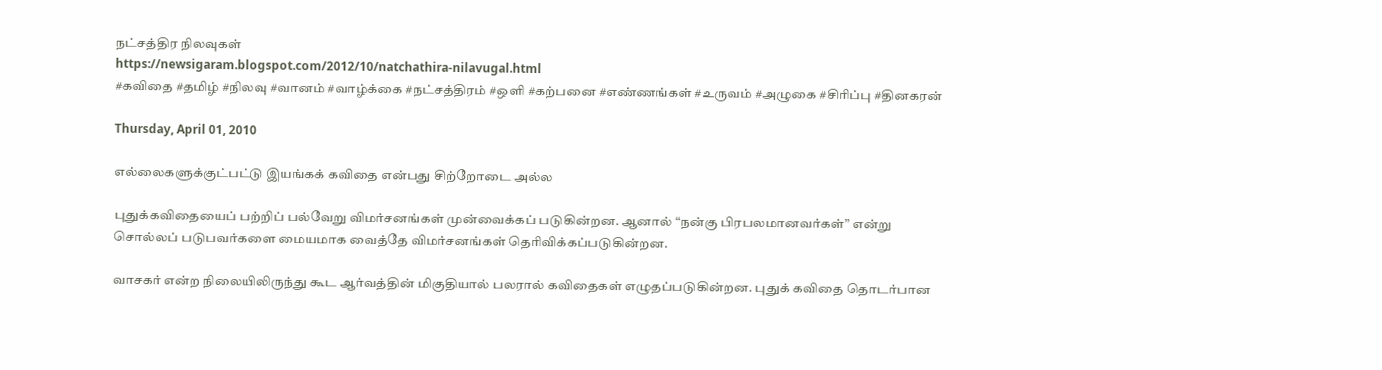நட்சத்திர நிலவுகள்
https://newsigaram.blogspot.com/2012/10/natchathira-nilavugal.html
#கவிதை #தமிழ் #நிலவு #வானம் #வாழ்க்கை #நட்சத்திரம் #ஒளி #கற்பனை #எண்ணங்கள் #உருவம் #அழுகை #சிரிப்பு #தினகரன்

Thursday, April 01, 2010

எல்லைகளுக்குட்பட்டு இயங்கக் கவிதை என்பது சிற்றோடை அல்ல

புதுக்கவிதையைப் பற்றிப் பல்வேறு விமர்சனங்கள் முன்வைக்கப் படுகின்றன. ஆனால் “நன்கு பிரபலமானவர்கள்” என்று சொல்லப் படுபவர்களை மையமாக வைத்தே விமர்சனங்கள் தெரிவிக்கப்படுகின்றன.

வாசகர் என்ற நிலையிலிருந்து கூட ஆர்வத்தின் மிகுதியால் பலரால் கவிதைகள் எழுதப்படுகின்றன. புதுக் கவிதை தொடர்பான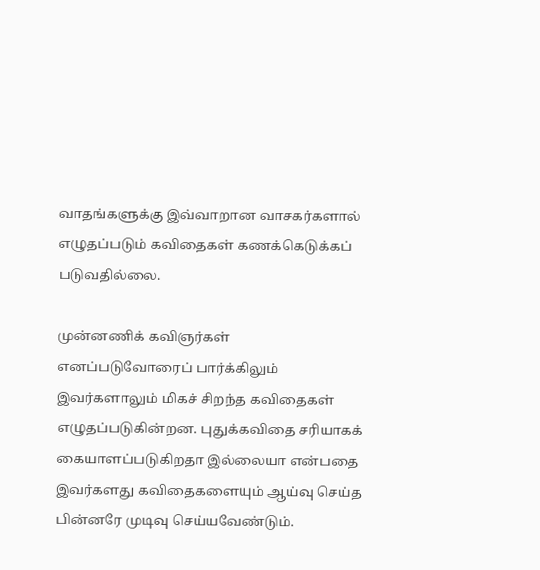வாதங்களுக்கு இவ்வாறான வாசகர்களால் எழுதப்படும் கவிதைகள் கணக்கெடுக்கப் படுவதில்லை.

முன்னணிக் கவிஞர்கள் எனப்படுவோரைப் பார்க்கிலும் இவர்களாலும் மிகச் சிறந்த கவிதைகள் எழுதப்படுகின்றன. புதுக்கவிதை சரியாகக் கையாளப்படுகிறதா இல்லையா என்பதை இவர்களது கவிதைகளையும் ஆய்வு செய்த பின்னரே முடிவு செய்யவேண்டும்.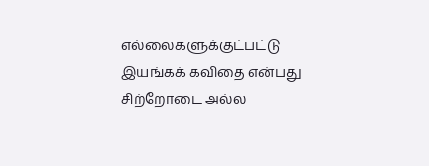எல்லைகளுக்குட்பட்டு இயங்கக் கவிதை என்பது சிற்றோடை அல்ல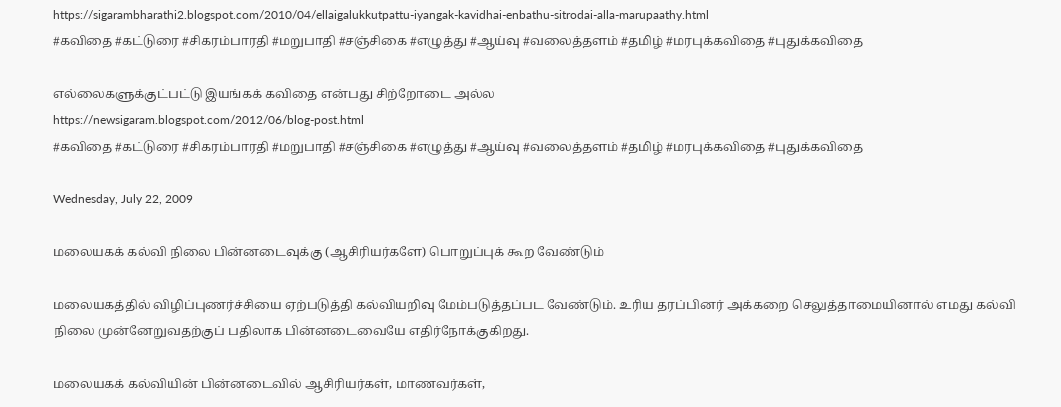https://sigarambharathi2.blogspot.com/2010/04/ellaigalukkutpattu-iyangak-kavidhai-enbathu-sitrodai-alla-marupaathy.html
#கவிதை #கட்டுரை #சிகரம்பாரதி #மறுபாதி #சஞ்சிகை #எழுத்து #ஆய்வு #வலைத்தளம் #தமிழ் #மரபுக்கவிதை #புதுக்கவிதை

எல்லைகளுக்குட்பட்டு இயங்கக் கவிதை என்பது சிற்றோடை அல்ல
https://newsigaram.blogspot.com/2012/06/blog-post.html
#கவிதை #கட்டுரை #சிகரம்பாரதி #மறுபாதி #சஞ்சிகை #எழுத்து #ஆய்வு #வலைத்தளம் #தமிழ் #மரபுக்கவிதை #புதுக்கவிதை

Wednesday, July 22, 2009

மலையகக் கல்வி நிலை பின்னடைவுக்கு (ஆசிரியர்களே) பொறுப்புக் கூற வேண்டும்

மலையகத்தில் விழிப்புணர்ச்சியை ஏற்படுத்தி கல்வியறிவு மேம்படுத்தப்பட வேண்டும். உரிய தரப்பினர் அக்கறை செலுத்தாமையினால் எமது கல்வி நிலை முன்னேறுவதற்குப் பதிலாக பின்னடைவையே எதிர்நோக்குகிறது.

மலையகக் கல்வியின் பின்னடைவில் ஆசிரியர்கள், மாணவர்கள்,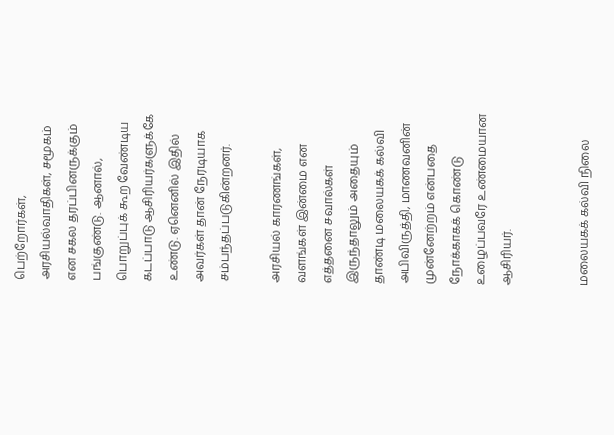பெற்றோர்கள், அரசியல்வாதிகள், சமூகம் என சகல தரப்பினருக்கும் பங்குண்டு. ஆனால், பொறுப்புக் கூற வேண்டிய கடப்பாடு ஆசிரியர்களுக்கே உண்டு. ஏனெனில் இதில் அவர்கள் தான் நேரடியாக சம்பந்தப்படுகின்றனர்.

அரசியல் காரணங்கள், வளங்கள் இன்மை என எத்தனை சவால்கள் இருந்தாலும் அதையும் தாண்டி மலையகக் கல்வி அபிவிருத்தி, மாணவனின் முன்னேற்றம் என்பதை நோக்காகக் கொண்டு உழைப்பவரே உண்மையான ஆசிரியர்.


மலையகக் கல்வி நிலை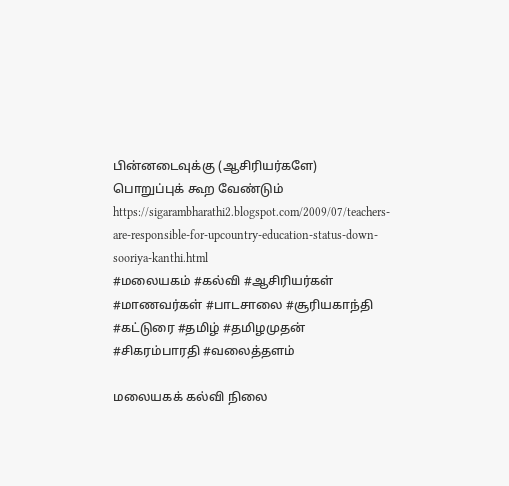பின்னடைவுக்கு (ஆசிரியர்களே) பொறுப்புக் கூற வேண்டும்
https://sigarambharathi2.blogspot.com/2009/07/teachers-are-responsible-for-upcountry-education-status-down-sooriya-kanthi.html
#மலையகம் #கல்வி #ஆசிரியர்கள் #மாணவர்கள் #பாடசாலை #சூரியகாந்தி #கட்டுரை #தமிழ் #தமிழமுதன் #சிகரம்பாரதி #வலைத்தளம்

மலையகக் கல்வி நிலை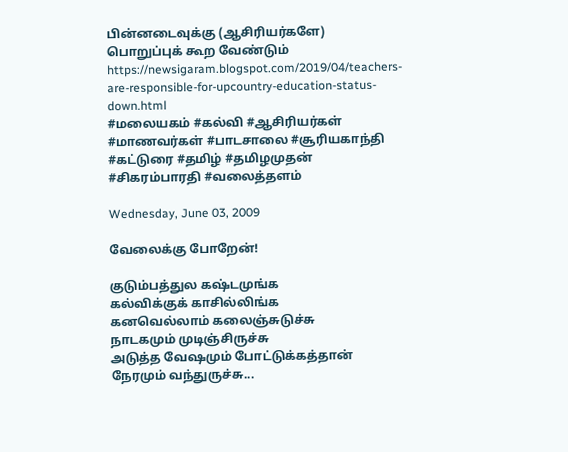பின்னடைவுக்கு (ஆசிரியர்களே) பொறுப்புக் கூற வேண்டும்
https://newsigaram.blogspot.com/2019/04/teachers-are-responsible-for-upcountry-education-status-down.html
#மலையகம் #கல்வி #ஆசிரியர்கள் #மாணவர்கள் #பாடசாலை #சூரியகாந்தி #கட்டுரை #தமிழ் #தமிழமுதன் #சிகரம்பாரதி #வலைத்தளம்

Wednesday, June 03, 2009

வேலைக்கு போறேன்!

குடும்பத்துல கஷ்டமுங்க
கல்விக்குக் காசில்லிங்க
கனவெல்லாம் கலைஞ்சுடுச்சு
நாடகமும் முடிஞ்சிருச்சு
அடுத்த வேஷமும் போட்டுக்கத்தான்
நேரமும் வந்துருச்சு...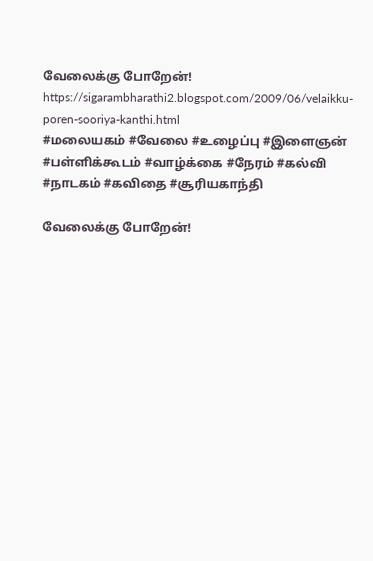வேலைக்கு போறேன்!
https://sigarambharathi2.blogspot.com/2009/06/velaikku-poren-sooriya-kanthi.html
#மலையகம் #வேலை #உழைப்பு #இளைஞன் #பள்ளிக்கூடம் #வாழ்க்கை #நேரம் #கல்வி #நாடகம் #கவிதை #சூரியகாந்தி

வேலைக்கு போறேன்!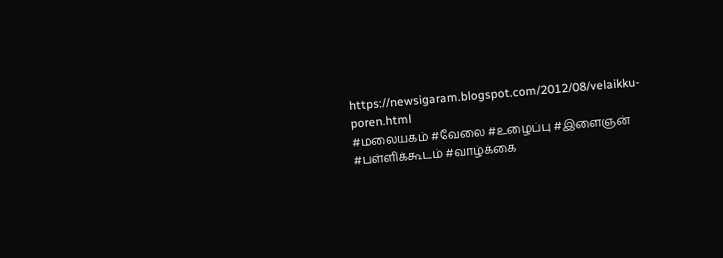https://newsigaram.blogspot.com/2012/08/velaikku-poren.html
#மலையகம் #வேலை #உழைப்பு #இளைஞன் #பள்ளிக்கூடம் #வாழ்க்கை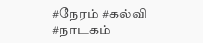#நேரம் #கல்வி #நாடகம்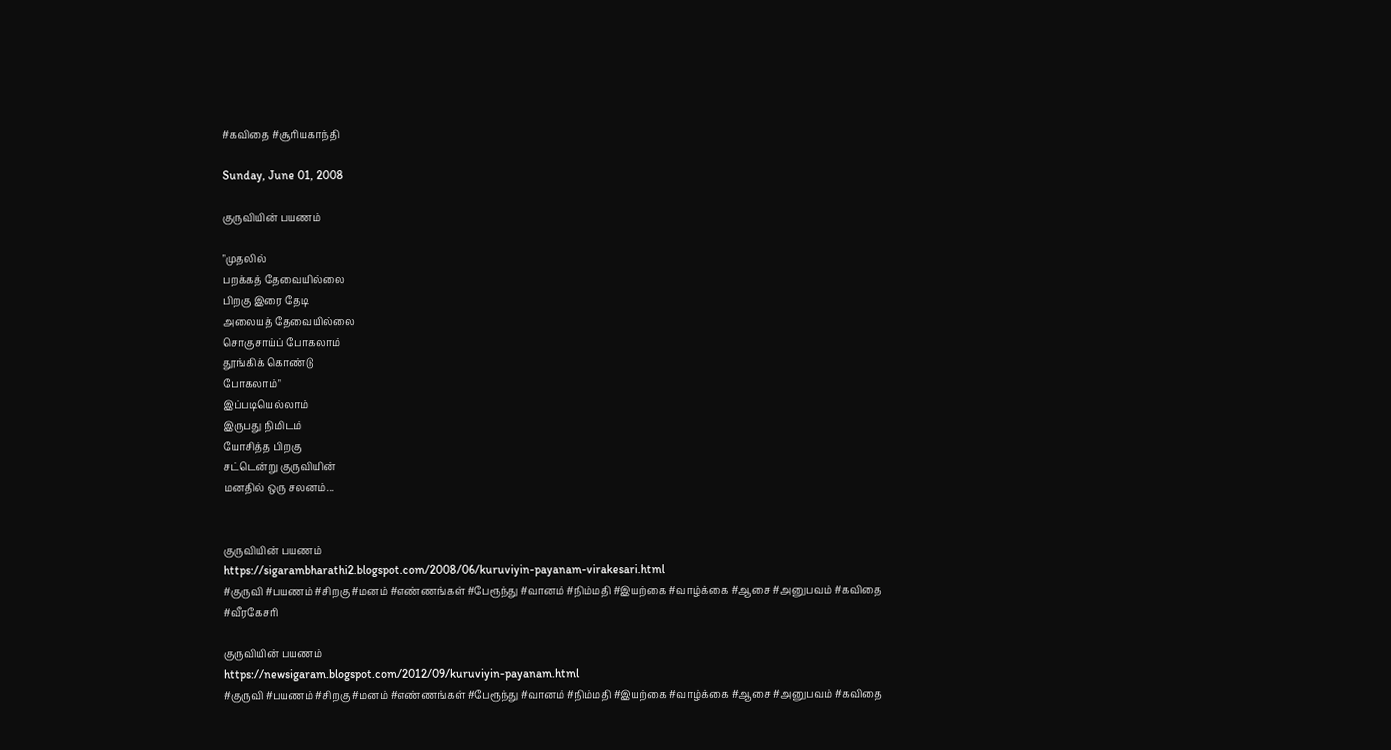#கவிதை #சூரியகாந்தி

Sunday, June 01, 2008

குருவியின் பயணம்

"முதலில்
பறக்கத் தேவையில்லை
பிறகு இரை தேடி
அலையத் தேவையில்லை
சொகுசாய்ப் போகலாம்
தூங்கிக் கொண்டு
போகலாம்"
இப்படியெல்லாம்
இருபது நிமிடம்
யோசித்த பிறகு
சட்டென்று குருவியின்
மனதில் ஒரு சலனம்...


குருவியின் பயணம்
https://sigarambharathi2.blogspot.com/2008/06/kuruviyin-payanam-virakesari.html
#குருவி #பயணம் #சிறகு #மனம் #எண்ணங்கள் #பேரூந்து #வானம் #நிம்மதி #இயற்கை #வாழ்க்கை #ஆசை #அனுபவம் #கவிதை #வீரகேசரி

குருவியின் பயணம்
https://newsigaram.blogspot.com/2012/09/kuruviyin-payanam.html
#குருவி #பயணம் #சிறகு #மனம் #எண்ணங்கள் #பேரூந்து #வானம் #நிம்மதி #இயற்கை #வாழ்க்கை #ஆசை #அனுபவம் #கவிதை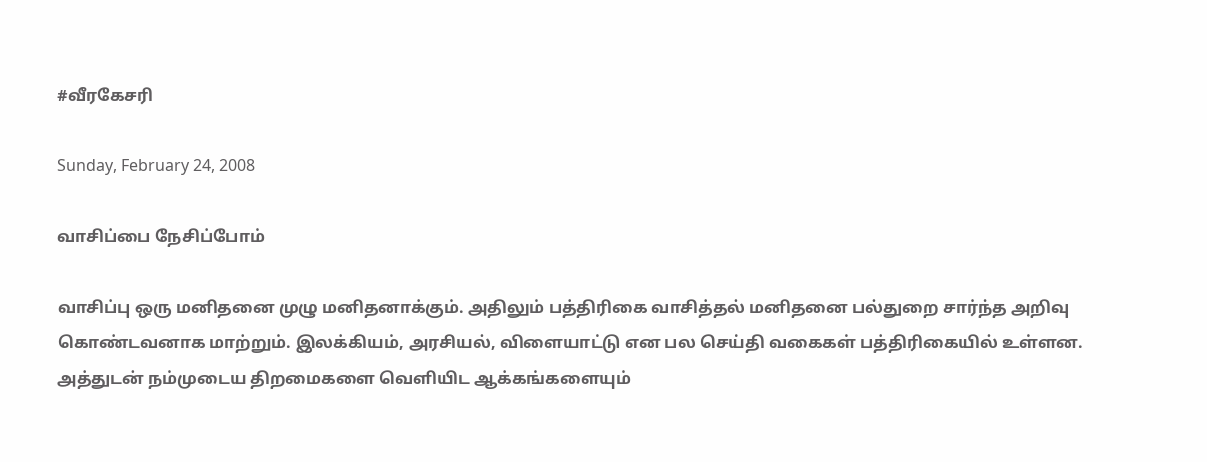#வீரகேசரி

Sunday, February 24, 2008

வாசிப்பை நேசிப்போம்

வாசிப்பு ஒரு மனிதனை முழு மனிதனாக்கும். அதிலும் பத்திரிகை வாசித்தல் மனிதனை பல்துறை சார்ந்த அறிவு கொண்டவனாக மாற்றும். இலக்கியம், அரசியல், விளையாட்டு என பல செய்தி வகைகள் பத்திரிகையில் உள்ளன. அத்துடன் நம்முடைய திறமைகளை வெளியிட ஆக்கங்களையும்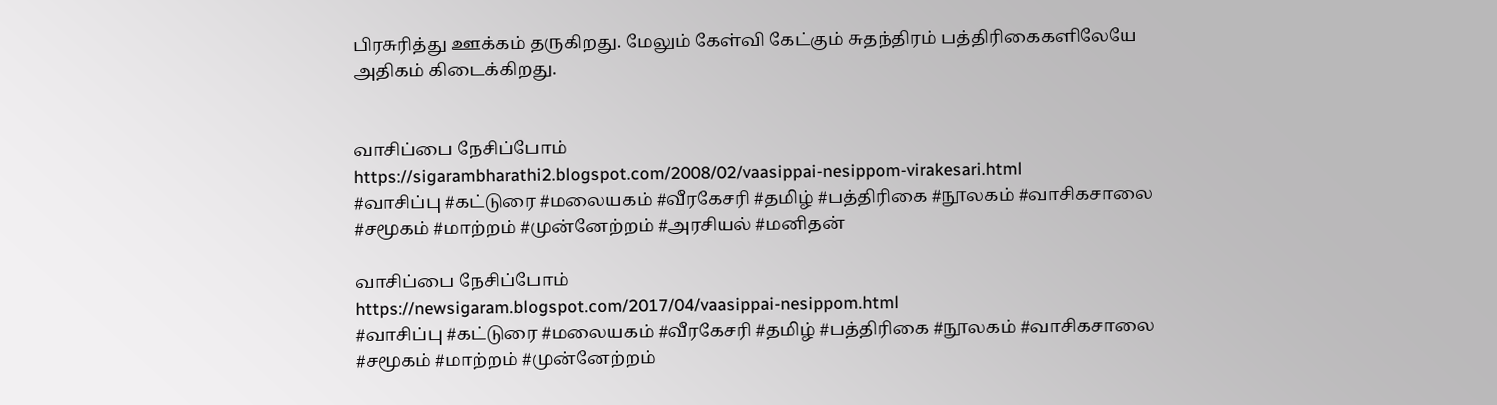பிரசுரித்து ஊக்கம் தருகிறது. மேலும் கேள்வி கேட்கும் சுதந்திரம் பத்திரிகைகளிலேயே அதிகம் கிடைக்கிறது.


வாசிப்பை நேசிப்போம்
https://sigarambharathi2.blogspot.com/2008/02/vaasippai-nesippom-virakesari.html
#வாசிப்பு #கட்டுரை #மலையகம் #வீரகேசரி #தமிழ் #பத்திரிகை #நூலகம் #வாசிகசாலை #சமூகம் #மாற்றம் #முன்னேற்றம் #அரசியல் #மனிதன்

வாசிப்பை நேசிப்போம்
https://newsigaram.blogspot.com/2017/04/vaasippai-nesippom.html
#வாசிப்பு #கட்டுரை #மலையகம் #வீரகேசரி #தமிழ் #பத்திரிகை #நூலகம் #வாசிகசாலை #சமூகம் #மாற்றம் #முன்னேற்றம்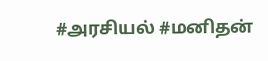#அரசியல் #மனிதன்